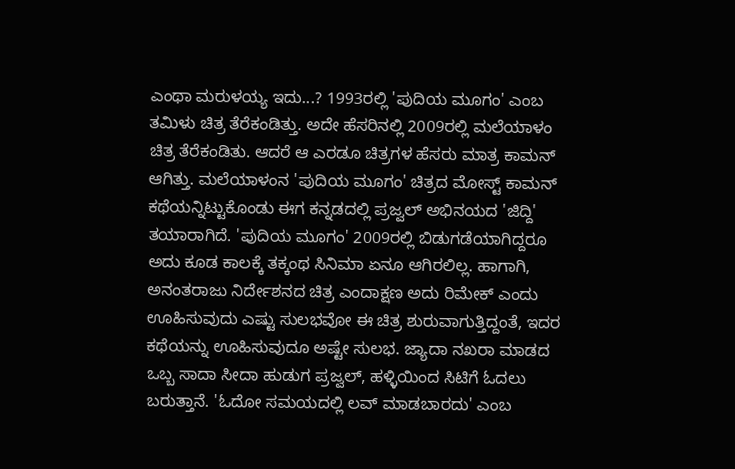ಎಂಥಾ ಮರುಳಯ್ಯ ಇದು...? 1993ರಲ್ಲಿ 'ಪುದಿಯ ಮೂಗಂ' ಎಂಬ ತಮಿಳು ಚಿತ್ರ ತೆರೆಕಂಡಿತ್ತು. ಅದೇ ಹೆಸರಿನಲ್ಲಿ 2009ರಲ್ಲಿ ಮಲೆಯಾಳಂ ಚಿತ್ರ ತೆರೆಕಂಡಿತು. ಆದರೆ ಆ ಎರಡೂ ಚಿತ್ರಗಳ ಹೆಸರು ಮಾತ್ರ ಕಾಮನ್ ಆಗಿತ್ತು. ಮಲೆಯಾಳಂನ 'ಪುದಿಯ ಮೂಗಂ' ಚಿತ್ರದ ಮೋಸ್ಟ್ ಕಾಮನ್ ಕಥೆಯನ್ನಿಟ್ಟುಕೊಂಡು ಈಗ ಕನ್ನಡದಲ್ಲಿ ಪ್ರಜ್ವಲ್ ಅಭಿನಯದ 'ಜಿದ್ದಿ' ತಯಾರಾಗಿದೆ. 'ಪುದಿಯ ಮೂಗಂ' 2009ರಲ್ಲಿ ಬಿಡುಗಡೆಯಾಗಿದ್ದರೂ ಅದು ಕೂಡ ಕಾಲಕ್ಕೆ ತಕ್ಕಂಥ ಸಿನಿಮಾ ಏನೂ ಆಗಿರಲಿಲ್ಲ. ಹಾಗಾಗಿ, ಅನಂತರಾಜು ನಿರ್ದೇಶನದ ಚಿತ್ರ ಎಂದಾಕ್ಷಣ ಅದು ರಿಮೇಕ್ ಎಂದು ಊಹಿಸುವುದು ಎಷ್ಟು ಸುಲಭವೋ ಈ ಚಿತ್ರ ಶುರುವಾಗುತ್ತಿದ್ದಂತೆ, ಇದರ ಕಥೆಯನ್ನು ಊಹಿಸುವುದೂ ಅಷ್ಟೇ ಸುಲಭ. ಜ್ಯಾದಾ ನಖರಾ ಮಾಡದ ಒಬ್ಬ ಸಾದಾ ಸೀದಾ ಹುಡುಗ ಪ್ರಜ್ವಲ್, ಹಳ್ಳಿಯಿಂದ ಸಿಟಿಗೆ ಓದಲು ಬರುತ್ತಾನೆ. 'ಓದೋ ಸಮಯದಲ್ಲಿ ಲವ್ ಮಾಡಬಾರದು' ಎಂಬ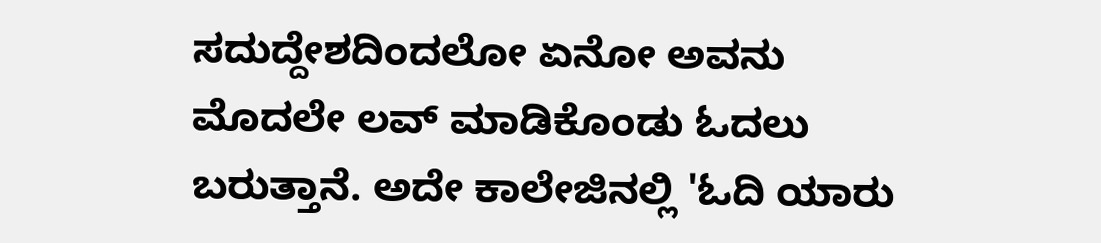ಸದುದ್ದೇಶದಿಂದಲೋ ಏನೋ ಅವನು ಮೊದಲೇ ಲವ್ ಮಾಡಿಕೊಂಡು ಓದಲು ಬರುತ್ತಾನೆ. ಅದೇ ಕಾಲೇಜಿನಲ್ಲಿ 'ಓದಿ ಯಾರು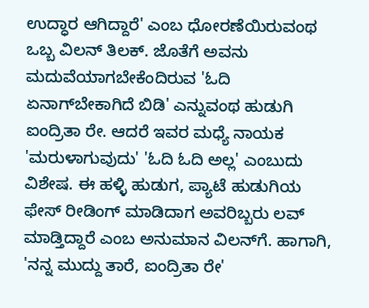ಉದ್ಧಾರ ಆಗಿದ್ದಾರೆ' ಎಂಬ ಧೋರಣೆಯಿರುವಂಥ ಒಬ್ಬ ವಿಲನ್ ತಿಲಕ್. ಜೊತೆಗೆ ಅವನು ಮದುವೆಯಾಗಬೇಕೆಂದಿರುವ 'ಓದಿ ಏನಾಗ್‌ಬೇಕಾಗಿದೆ ಬಿಡಿ' ಎನ್ನುವಂಥ ಹುಡುಗಿ ಐಂದ್ರಿತಾ ರೇ. ಆದರೆ ಇವರ ಮಧ್ಯೆ ನಾಯಕ 'ಮರುಳಾಗುವುದು' 'ಓದಿ ಓದಿ ಅಲ್ಲ' ಎಂಬುದು ವಿಶೇಷ. ಈ ಹಳ್ಳಿ ಹುಡುಗ, ಪ್ಯಾಟೆ ಹುಡುಗಿಯ ಫೇಸ್ ರೀಡಿಂಗ್ ಮಾಡಿದಾಗ ಅವರಿಬ್ಬರು ಲವ್ ಮಾಡ್ತಿದ್ದಾರೆ ಎಂಬ ಅನುಮಾನ ವಿಲನ್‌ಗೆ. ಹಾಗಾಗಿ, 'ನನ್ನ ಮುದ್ದು ತಾರೆ, ಐಂದ್ರಿತಾ ರೇ'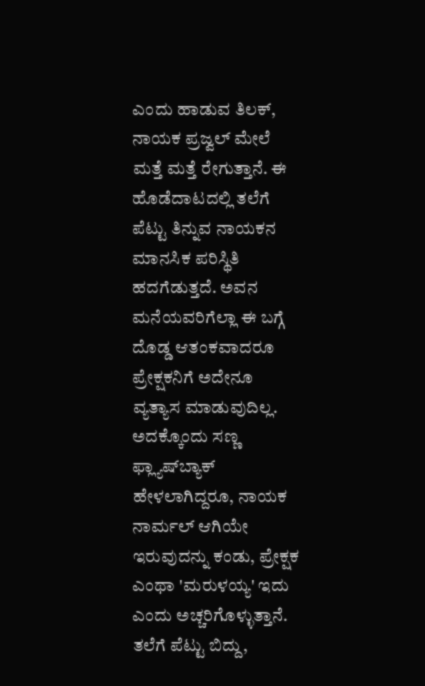ಎಂದು ಹಾಡುವ ತಿಲಕ್, ನಾಯಕ ಪ್ರಜ್ವಲ್ ಮೇಲೆ ಮತ್ತೆ ಮತ್ತೆ ರೇಗುತ್ತಾನೆ. ಈ ಹೊಡೆದಾಟದಲ್ಲಿ ತಲೆಗೆ ಪೆಟ್ಟು ತಿನ್ನುವ ನಾಯಕನ ಮಾನಸಿಕ ಪರಿಸ್ಥಿತಿ ಹದಗೆಡುತ್ತದೆ. ಅವನ ಮನೆಯವರಿಗೆಲ್ಲಾ ಈ ಬಗ್ಗೆ ದೊಡ್ಡ ಆತಂಕವಾದರೂ ಪ್ರೇಕ್ಷಕನಿಗೆ ಅದೇನೂ ವ್ಯತ್ಯಾಸ ಮಾಡುವುದಿಲ್ಲ. ಅದಕ್ಕೊಂದು ಸಣ್ಣ ಫ್ಲ್ಯಾಷ್‌ಬ್ಯಾಕ್ ಹೇಳಲಾಗಿದ್ದರೂ, ನಾಯಕ ನಾರ್ಮಲ್ ಆಗಿಯೇ ಇರುವುದನ್ನು ಕಂಡು, ಪ್ರೇಕ್ಷಕ ಎಂಥಾ 'ಮರುಳಯ್ಯ' ಇದು ಎಂದು ಅಚ್ಚರಿಗೊಳ್ಳುತ್ತಾನೆ. ತಲೆಗೆ ಪೆಟ್ಟು ಬಿದ್ದು,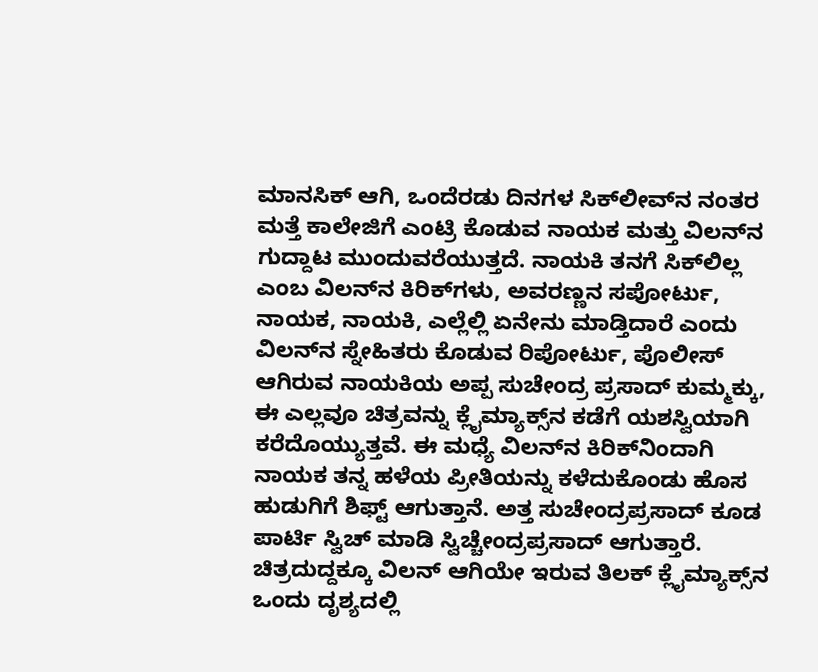ಮಾನಸಿಕ್ ಆಗಿ, ಒಂದೆರಡು ದಿನಗಳ ಸಿಕ್‌ಲೀವ್‌ನ ನಂತರ ಮತ್ತೆ ಕಾಲೇಜಿಗೆ ಎಂಟ್ರಿ ಕೊಡುವ ನಾಯಕ ಮತ್ತು ವಿಲನ್‌ನ ಗುದ್ದಾಟ ಮುಂದುವರೆಯುತ್ತದೆ. ನಾಯಕಿ ತನಗೆ ಸಿಕ್‌ಲಿಲ್ಲ ಎಂಬ ವಿಲನ್‌ನ ಕಿರಿಕ್‌ಗಳು, ಅವರಣ್ಣನ ಸಪೋರ್ಟು, ನಾಯಕ, ನಾಯಕಿ, ಎಲ್ಲೆಲ್ಲಿ ಏನೇನು ಮಾಡ್ತಿದಾರೆ ಎಂದು ವಿಲನ್‌ನ ಸ್ನೇಹಿತರು ಕೊಡುವ ರಿಪೋರ್ಟು, ಪೊಲೀಸ್ ಆಗಿರುವ ನಾಯಕಿಯ ಅಪ್ಪ ಸುಚೇಂದ್ರ ಪ್ರಸಾದ್ ಕುಮ್ಮಕ್ಕು, ಈ ಎಲ್ಲವೂ ಚಿತ್ರವನ್ನು ಕ್ಲೈಮ್ಯಾಕ್ಸ್‌ನ ಕಡೆಗೆ ಯಶಸ್ವಿಯಾಗಿ ಕರೆದೊಯ್ಯುತ್ತವೆ. ಈ ಮಧ್ಯೆ ವಿಲನ್‌ನ ಕಿರಿಕ್‌ನಿಂದಾಗಿ ನಾಯಕ ತನ್ನ ಹಳೆಯ ಪ್ರೀತಿಯನ್ನು ಕಳೆದುಕೊಂಡು ಹೊಸ ಹುಡುಗಿಗೆ ಶಿಫ್ಟ್ ಆಗುತ್ತಾನೆ. ಅತ್ತ ಸುಚೇಂದ್ರಪ್ರಸಾದ್ ಕೂಡ ಪಾರ್ಟಿ ಸ್ವಿಚ್ ಮಾಡಿ ಸ್ವಿಚ್ಚೇಂದ್ರಪ್ರಸಾದ್ ಆಗುತ್ತಾರೆ. ಚಿತ್ರದುದ್ದಕ್ಕೂ ವಿಲನ್ ಆಗಿಯೇ ಇರುವ ತಿಲಕ್ ಕ್ಲೈಮ್ಯಾಕ್ಸ್‌ನ ಒಂದು ದೃಶ್ಯದಲ್ಲಿ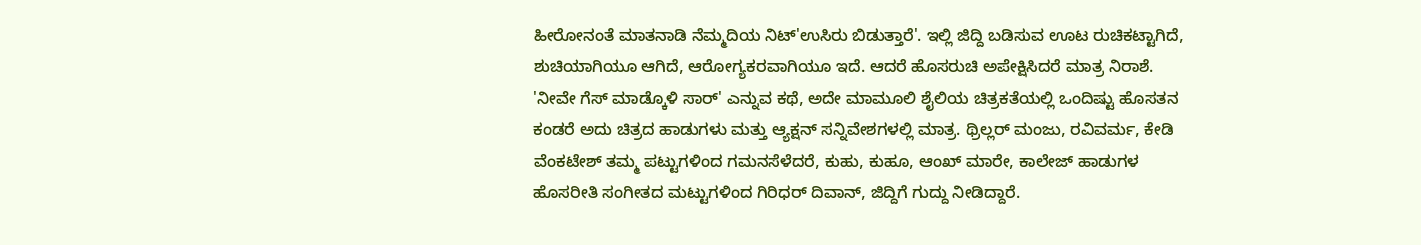ಹೀರೋನಂತೆ ಮಾತನಾಡಿ ನೆಮ್ಮದಿಯ ನಿಟ್‌'ಉಸಿರು ಬಿಡುತ್ತಾರೆ'. ಇಲ್ಲಿ ಜಿದ್ದಿ ಬಡಿಸುವ ಊಟ ರುಚಿಕಟ್ಟಾಗಿದೆ, ಶುಚಿಯಾಗಿಯೂ ಆಗಿದೆ, ಆರೋಗ್ಯಕರವಾಗಿಯೂ ಇದೆ. ಆದರೆ ಹೊಸರುಚಿ ಅಪೇಕ್ಷಿಸಿದರೆ ಮಾತ್ರ ನಿರಾಶೆ. 'ನೀವೇ ಗೆಸ್ ಮಾಡ್ಕೊಳಿ ಸಾರ್‌' ಎನ್ನುವ ಕಥೆ, ಅದೇ ಮಾಮೂಲಿ ಶೈಲಿಯ ಚಿತ್ರಕತೆಯಲ್ಲಿ ಒಂದಿಷ್ಟು ಹೊಸತನ ಕಂಡರೆ ಅದು ಚಿತ್ರದ ಹಾಡುಗಳು ಮತ್ತು ಆ್ಯಕ್ಷನ್ ಸನ್ನಿವೇಶಗಳಲ್ಲಿ ಮಾತ್ರ. ಥ್ರಿಲ್ಲರ್ ಮಂಜು, ರವಿವರ್ಮ, ಕೇಡಿ ವೆಂಕಟೇಶ್ ತಮ್ಮ ಪಟ್ಟುಗಳಿಂದ ಗಮನಸೆಳೆದರೆ, ಕುಹು, ಕುಹೂ, ಆಂಖ್ ಮಾರೇ, ಕಾಲೇಜ್ ಹಾಡುಗಳ ಹೊಸರೀತಿ ಸಂಗೀತದ ಮಟ್ಟುಗಳಿಂದ ಗಿರಿಧರ್ ದಿವಾನ್, ಜಿದ್ದಿಗೆ ಗುದ್ದು ನೀಡಿದ್ದಾರೆ.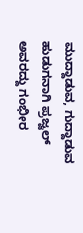ಮುದ್ದಾಡುವ, ಗುದ್ದಾಡುವ ಹುಡುಗನಾಗಿ ಪ್ರಜ್ವಲ್ ಅವರದ್ದು ಗಂಭೀರ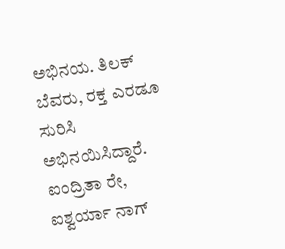ಅಭಿನಯ. ತಿಲಕ್ ಬೆವರು, ರಕ್ತ ಎರಡೂ ಸುರಿಸಿ ಅಭಿನಯಿಸಿದ್ದಾರೆ. ಐಂದ್ರಿತಾ ರೇ, ಐಶ್ವರ್ಯಾ ನಾಗ್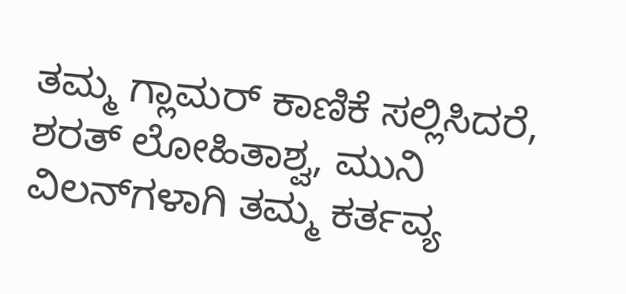ತಮ್ಮ ಗ್ಲಾಮರ್ ಕಾಣಿಕೆ ಸಲ್ಲಿಸಿದರೆ, ಶರತ್ ಲೋಹಿತಾಶ್ವ, ಮುನಿ ವಿಲನ್‌ಗಳಾಗಿ ತಮ್ಮ ಕರ್ತವ್ಯ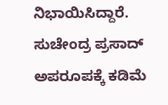ನಿಭಾಯಿಸಿದ್ದಾರೆ. ಸುಚೇಂದ್ರ ಪ್ರಸಾದ್ ಅಪರೂಪಕ್ಕೆ ಕಡಿಮೆ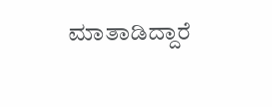ಮಾತಾಡಿದ್ದಾರೆ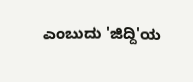ಎಂಬುದು 'ಜಿದ್ದಿ'ಯ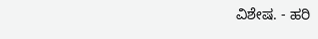ವಿಶೇಷ. - ಹರಿ